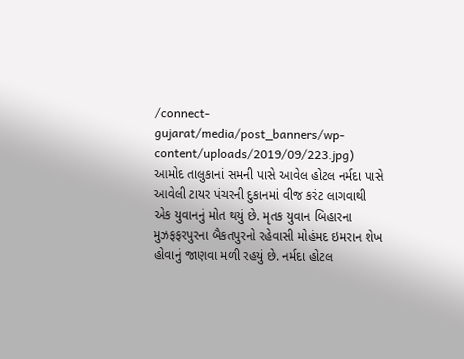/connect-gujarat/media/post_banners/wp-content/uploads/2019/09/223.jpg)
આમોદ તાલુકાનાં સમની પાસે આવેલ હોટલ નર્મદા પાસે આવેલી ટાયર પંચરની દુકાનમાં વીજ કરંટ લાગવાથી એક યુવાનનું મોત થયું છે. મૃતક યુવાન બિહારના મુઝફફરપુરના બૈકતપુરનો રહેવાસી મોહંમદ ઇમરાન શેખ હોવાનું જાણવા મળી રહયું છે. નર્મદા હોટલ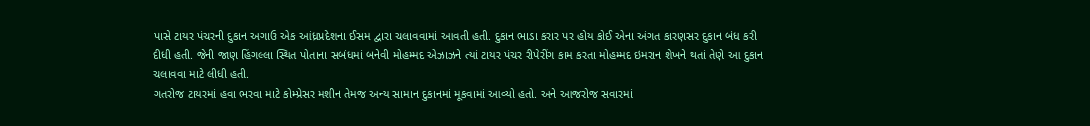પાસે ટાયર પંચરની દુકાન અગાઉ એક આંધ્રપ્રદેશના ઈસમ દ્વારા ચલાવવામાં આવતી હતી. દુકાન ભાડા કરાર પર હોય કોઈ એના અંગત કારણસર દુકાન બંધ કરી દીધી હતી. જેની જાણ હિંગલ્લા સ્થિત પોતાના સબંધમાં બનેવી મોહમ્મદ એઝાઝને ત્યાં ટાયર પંચર રીપેરીંગ કામ કરતા મોહમ્મદ ઇમરાન શેખને થતાં તેણે આ દુકાન ચલાવવા માટે લીધી હતી.
ગતરોજ ટાયરમાં હવા ભરવા માટે કોમ્પ્રેસર મશીન તેમજ અન્ય સામાન દુકાનમાં મૂકવામાં આવ્યો હતો. અને આજરોજ સવારમાં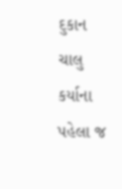દુકાન ચાલુ કર્યાના પહેલા જ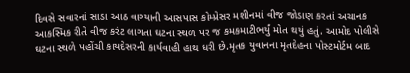દિવસે સવારનાં સાડા આઠ વાગ્યાની આસપાસ કોમ્પ્રેસર મશીનમાં વીજ જોડાણ કરતાં અચાનક આકસ્મિક રીતે વીજ કરંટ લાગતા ઘટના સ્થળ પર જ કમકમાટીભર્યું મોત થયું હતું. આમોદ પોલીસે ઘટના સ્થળે પહોંચી કાયદેસરની કાર્યવાહી હાથ ધરી છે.મૃતક યુવાનના મૃતદેહના પોસ્ટમોર્ટમ બાદ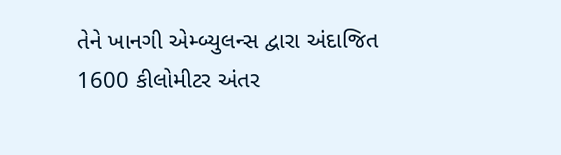તેને ખાનગી એમ્બ્યુલન્સ દ્વારા અંદાજિત 1600 કીલોમીટર અંતર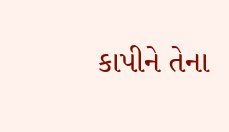કાપીને તેના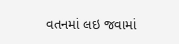વતનમાં લઇ જવામાં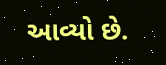આવ્યો છે.